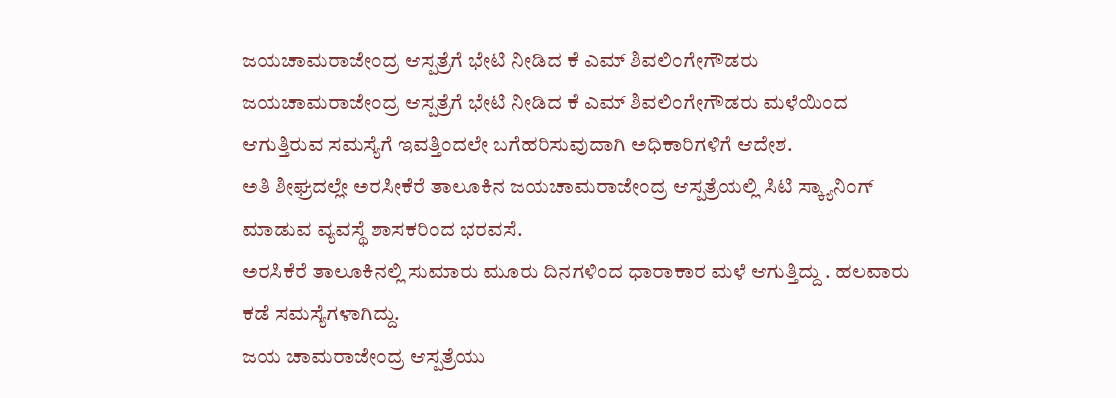ಜಯಚಾಮರಾಜೇಂದ್ರ ಆಸ್ಪತ್ರೆಗೆ ಭೇಟಿ ನೀಡಿದ ಕೆ ಎಮ್ ಶಿವಲಿಂಗೇಗೌಡರು
ಜಯಚಾಮರಾಜೇಂದ್ರ ಆಸ್ಪತ್ರೆಗೆ ಭೇಟಿ ನೀಡಿದ ಕೆ ಎಮ್ ಶಿವಲಿಂಗೇಗೌಡರು ಮಳೆಯಿಂದ ಆಗುತ್ತಿರುವ ಸಮಸ್ಯೆಗೆ ಇವತ್ತಿಂದಲೇ ಬಗೆಹರಿಸುವುದಾಗಿ ಅಧಿಕಾರಿಗಳಿಗೆ ಆದೇಶ.
ಅತಿ ಶೀಘ್ರದಲ್ಲೇ ಅರಸೀಕೆರೆ ತಾಲೂಕಿನ ಜಯಚಾಮರಾಜೇಂದ್ರ ಆಸ್ಪತ್ರೆಯಲ್ಲಿ ಸಿಟಿ ಸ್ಕ್ಯಾನಿಂಗ್ ಮಾಡುವ ವ್ಯವಸ್ಥೆ ಶಾಸಕರಿಂದ ಭರವಸೆ.
ಅರಸಿಕೆರೆ ತಾಲೂಕಿನಲ್ಲಿ ಸುಮಾರು ಮೂರು ದಿನಗಳಿಂದ ಧಾರಾಕಾರ ಮಳೆ ಆಗುತ್ತಿದ್ದು . ಹಲವಾರು ಕಡೆ ಸಮಸ್ಯೆಗಳಾಗಿದ್ದು.
ಜಯ ಚಾಮರಾಜೇಂದ್ರ ಆಸ್ಪತ್ರೆಯು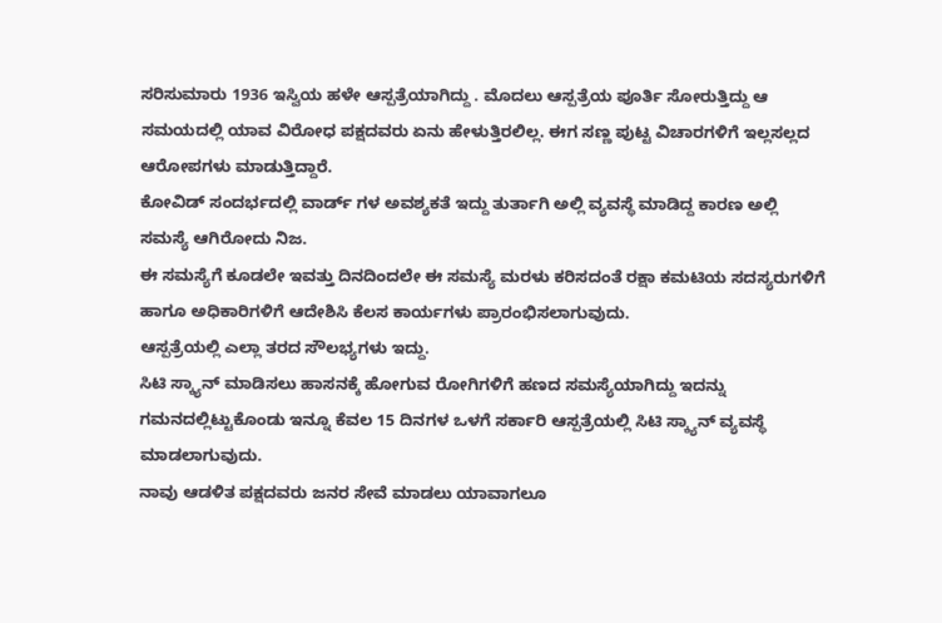ಸರಿಸುಮಾರು 1936 ಇಸ್ವಿಯ ಹಳೇ ಆಸ್ಪತ್ರೆಯಾಗಿದ್ದು . ಮೊದಲು ಆಸ್ಪತ್ರೆಯ ಪೂರ್ತಿ ಸೋರುತ್ತಿದ್ದು ಆ ಸಮಯದಲ್ಲಿ ಯಾವ ವಿರೋಧ ಪಕ್ಷದವರು ಏನು ಹೇಳುತ್ತಿರಲಿಲ್ಲ. ಈಗ ಸಣ್ಣ ಪುಟ್ಟ ವಿಚಾರಗಳಿಗೆ ಇಲ್ಲಸಲ್ಲದ ಆರೋಪಗಳು ಮಾಡುತ್ತಿದ್ದಾರೆ.
ಕೋವಿಡ್ ಸಂದರ್ಭದಲ್ಲಿ ವಾರ್ಡ್ ಗಳ ಅವಶ್ಯಕತೆ ಇದ್ದು ತುರ್ತಾಗಿ ಅಲ್ಲಿ ವ್ಯವಸ್ಥೆ ಮಾಡಿದ್ದ ಕಾರಣ ಅಲ್ಲಿ ಸಮಸ್ಯೆ ಆಗಿರೋದು ನಿಜ.
ಈ ಸಮಸ್ಯೆಗೆ ಕೂಡಲೇ ಇವತ್ತು ದಿನದಿಂದಲೇ ಈ ಸಮಸ್ಯೆ ಮರಳು ಕರಿಸದಂತೆ ರಕ್ಷಾ ಕಮಟಿಯ ಸದಸ್ಯರುಗಳಿಗೆ ಹಾಗೂ ಅಧಿಕಾರಿಗಳಿಗೆ ಆದೇಶಿಸಿ ಕೆಲಸ ಕಾರ್ಯಗಳು ಪ್ರಾರಂಭಿಸಲಾಗುವುದು.
ಆಸ್ಪತ್ರೆಯಲ್ಲಿ ಎಲ್ಲಾ ತರದ ಸೌಲಭ್ಯಗಳು ಇದ್ದು.
ಸಿಟಿ ಸ್ಕ್ಯಾನ್ ಮಾಡಿಸಲು ಹಾಸನಕ್ಕೆ ಹೋಗುವ ರೋಗಿಗಳಿಗೆ ಹಣದ ಸಮಸ್ಯೆಯಾಗಿದ್ದು ಇದನ್ನು ಗಮನದಲ್ಲಿಟ್ಟುಕೊಂಡು ಇನ್ನೂ ಕೆವಲ 15 ದಿನಗಳ ಒಳಗೆ ಸರ್ಕಾರಿ ಆಸ್ಪತ್ರೆಯಲ್ಲಿ ಸಿಟಿ ಸ್ಕ್ಯಾನ್ ವ್ಯವಸ್ಥೆ ಮಾಡಲಾಗುವುದು.
ನಾವು ಆಡಳಿತ ಪಕ್ಷದವರು ಜನರ ಸೇವೆ ಮಾಡಲು ಯಾವಾಗಲೂ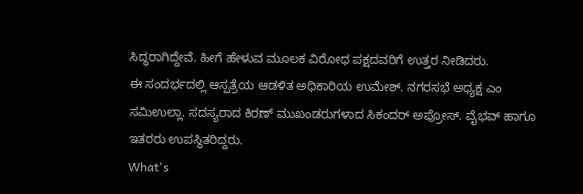ಸಿದ್ಧರಾಗಿದ್ದೇವೆ. ಹೀಗೆ ಹೇಳುವ ಮೂಲಕ ವಿರೋಧ ಪಕ್ಷದವರಿಗೆ ಉತ್ತರ ನೀಡಿದರು.
ಈ ಸಂದರ್ಭದಲ್ಲಿ ಆಸ್ಪತ್ರೆಯ ಆಡಳಿತ ಅಧಿಕಾರಿಯ ಉಮೇಶ್. ನಗರಸಭೆ ಅಧ್ಯಕ್ಷ ಎಂ ಸಮಿಉಲ್ಲಾ. ಸದಸ್ಯರಾದ ಕಿರಣ್ ಮುಖಂಡರುಗಳಾದ ಸಿಕಂದರ್ ಅಪ್ರೋಸ್. ವೈಭವ್ ಹಾಗೂ ಇತರರು ಉಪಸ್ಥಿತರಿದ್ದರು.
What's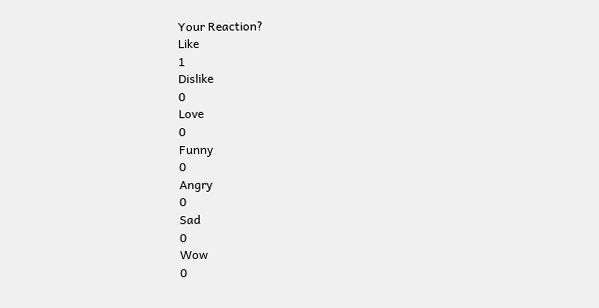Your Reaction?
Like
1
Dislike
0
Love
0
Funny
0
Angry
0
Sad
0
Wow
0